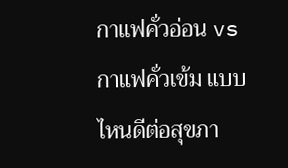กาแฟคั่วอ่อน vs กาแฟคั่วเข้ม แบบไหนดีต่อสุขภา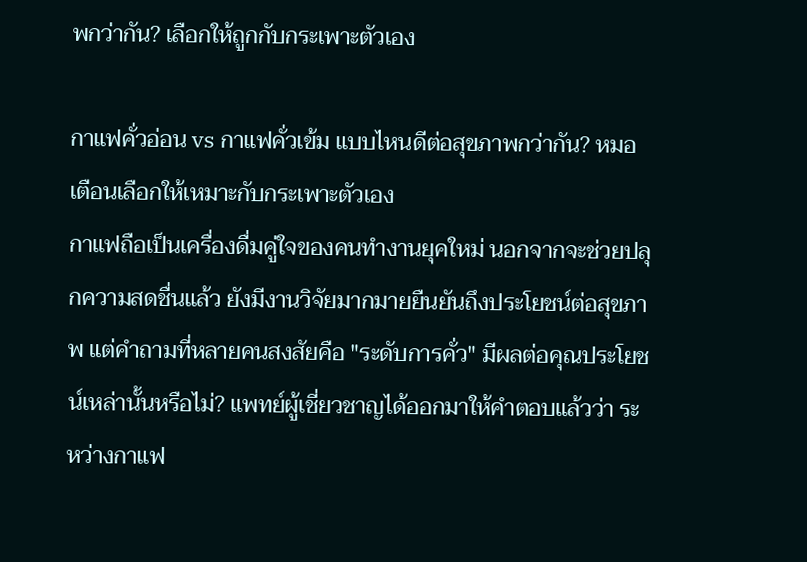พกว่ากัน? เลือกให้ถูกกับกระเพาะตัวเอง

กาแฟคั่วอ่อน vs กาแฟคั่วเข้ม แบบไหนดีต่อสุขภาพกว่ากัน? หมอเตือนเลือกให้เหมาะกับกระเพาะตัวเอง
กาแฟถือเป็นเครื่องดื่มคู่ใจของคนทำงานยุคใหม่ นอกจากจะช่วยปลุกความสดชื่นแล้ว ยังมีงานวิจัยมากมายยืนยันถึงประโยชน์ต่อสุขภาพ แต่คำถามที่หลายคนสงสัยคือ "ระดับการคั่ว" มีผลต่อคุณประโยชน์เหล่านั้นหรือไม่? แพทย์ผู้เชี่ยวชาญได้ออกมาให้คำตอบแล้วว่า ระหว่างกาแฟ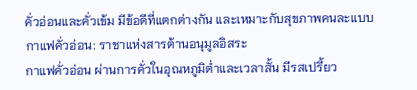คั่วอ่อนและคั่วเข้ม มีข้อดีที่แตกต่างกัน และเหมาะกับสุขภาพคนละแบบ
กาแฟคั่วอ่อน: ราชาแห่งสารต้านอนุมูลอิสระ
กาแฟคั่วอ่อน ผ่านการคั่วในอุณหภูมิต่ำและเวลาสั้น มีรสเปรี้ยว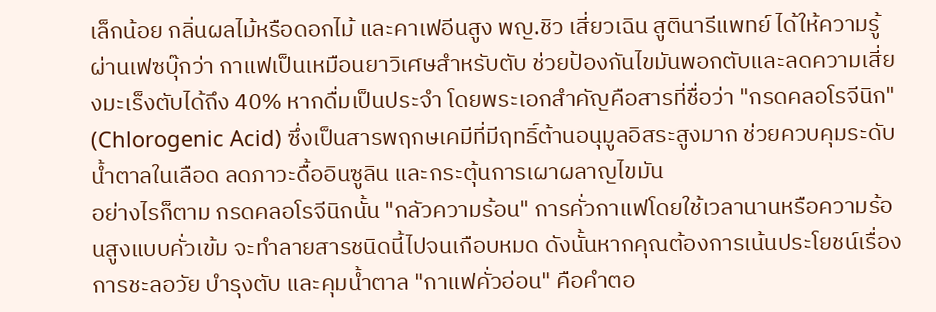เล็กน้อย กลิ่นผลไม้หรือดอกไม้ และคาเฟอีนสูง พญ.ชิว เสี่ยวเฉิน สูตินารีแพทย์ ได้ให้ความรู้ผ่านเฟซบุ๊กว่า กาแฟเป็นเหมือนยาวิเศษสำหรับตับ ช่วยป้องกันไขมันพอกตับและลดความเสี่ยงมะเร็งตับได้ถึง 40% หากดื่มเป็นประจำ โดยพระเอกสำคัญคือสารที่ชื่อว่า "กรดคลอโรจีนิก" (Chlorogenic Acid) ซึ่งเป็นสารพฤกษเคมีที่มีฤทธิ์ต้านอนุมูลอิสระสูงมาก ช่วยควบคุมระดับน้ำตาลในเลือด ลดภาวะดื้ออินซูลิน และกระตุ้นการเผาผลาญไขมัน
อย่างไรก็ตาม กรดคลอโรจีนิกนั้น "กลัวความร้อน" การคั่วกาแฟโดยใช้เวลานานหรือความร้อนสูงแบบคั่วเข้ม จะทำลายสารชนิดนี้ไปจนเกือบหมด ดังนั้นหากคุณต้องการเน้นประโยชน์เรื่องการชะลอวัย บำรุงตับ และคุมน้ำตาล "กาแฟคั่วอ่อน" คือคำตอ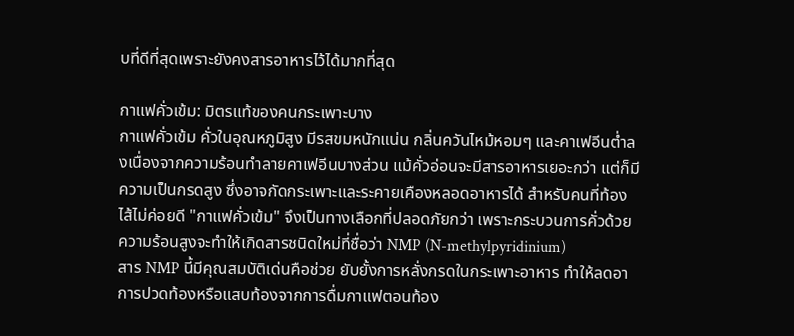บที่ดีที่สุดเพราะยังคงสารอาหารไว้ได้มากที่สุด

กาแฟคั่วเข้ม: มิตรแท้ของคนกระเพาะบาง
กาแฟคั่วเข้ม คั่วในอุณหภูมิสูง มีรสขมหนักแน่น กลิ่นควันไหม้หอมๆ และคาเฟอีนต่ำลงเนื่องจากความร้อนทำลายคาเฟอีนบางส่วน แม้คั่วอ่อนจะมีสารอาหารเยอะกว่า แต่ก็มีความเป็นกรดสูง ซึ่งอาจกัดกระเพาะและระคายเคืองหลอดอาหารได้ สำหรับคนที่ท้องไส้ไม่ค่อยดี "กาแฟคั่วเข้ม" จึงเป็นทางเลือกที่ปลอดภัยกว่า เพราะกระบวนการคั่วด้วยความร้อนสูงจะทำให้เกิดสารชนิดใหม่ที่ชื่อว่า NMP (N-methylpyridinium)
สาร NMP นี้มีคุณสมบัติเด่นคือช่วย ยับยั้งการหลั่งกรดในกระเพาะอาหาร ทำให้ลดอาการปวดท้องหรือแสบท้องจากการดื่มกาแฟตอนท้อง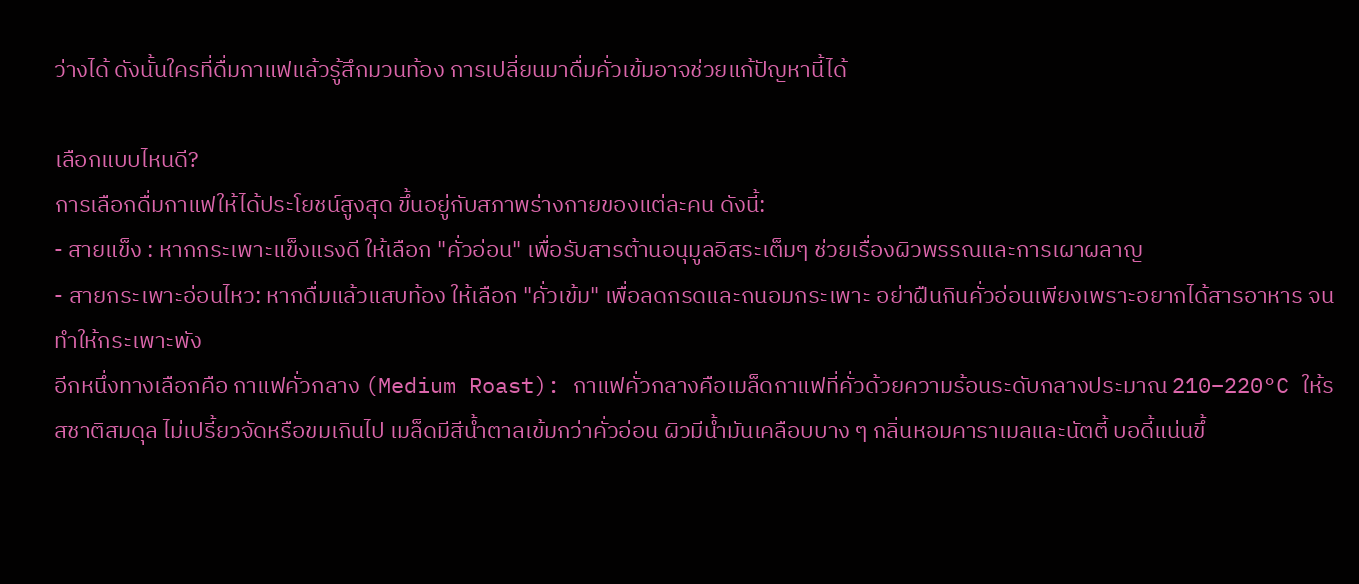ว่างได้ ดังนั้นใครที่ดื่มกาแฟแล้วรู้สึกมวนท้อง การเปลี่ยนมาดื่มคั่วเข้มอาจช่วยแก้ปัญหานี้ได้

เลือกแบบไหนดี?
การเลือกดื่มกาแฟให้ได้ประโยชน์สูงสุด ขึ้นอยู่กับสภาพร่างกายของแต่ละคน ดังนี้:
- สายแข็ง : หากกระเพาะแข็งแรงดี ให้เลือก "คั่วอ่อน" เพื่อรับสารต้านอนุมูลอิสระเต็มๆ ช่วยเรื่องผิวพรรณและการเผาผลาญ
- สายกระเพาะอ่อนไหว: หากดื่มแล้วแสบท้อง ให้เลือก "คั่วเข้ม" เพื่อลดกรดและถนอมกระเพาะ อย่าฝืนกินคั่วอ่อนเพียงเพราะอยากได้สารอาหาร จนทำให้กระเพาะพัง
อีกหนึ่งทางเลือกคือ กาแฟคั่วกลาง (Medium Roast): กาแฟคั่วกลางคือเมล็ดกาแฟที่คั่วด้วยความร้อนระดับกลางประมาณ 210–220°C ให้รสชาติสมดุล ไม่เปรี้ยวจัดหรือขมเกินไป เมล็ดมีสีน้ำตาลเข้มกว่าคั่วอ่อน ผิวมีน้ำมันเคลือบบาง ๆ กลิ่นหอมคาราเมลและนัตตี้ บอดี้แน่นขึ้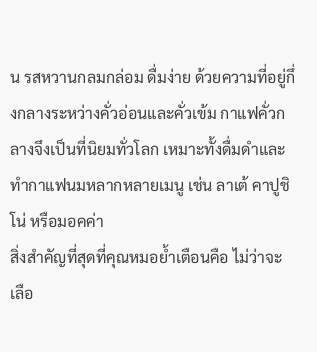น รสหวานกลมกล่อม ดื่มง่าย ด้วยความที่อยู่กึ่งกลางระหว่างคั่วอ่อนและคั่วเข้ม กาแฟคั่วกลางจึงเป็นที่นิยมทั่วโลก เหมาะทั้งดื่มดำและทำกาแฟนมหลากหลายเมนู เช่น ลาเต้ คาปูชิโน่ หรือมอคค่า
สิ่งสำคัญที่สุดที่คุณหมอย้ำเตือนคือ ไม่ว่าจะเลือ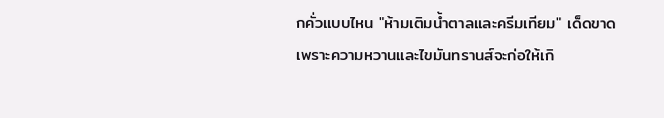กคั่วแบบไหน "ห้ามเติมน้ำตาลและครีมเทียม" เด็ดขาด เพราะความหวานและไขมันทรานส์จะก่อให้เกิ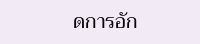ดการอัก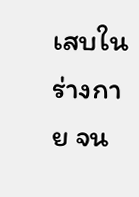เสบในร่างกาย จน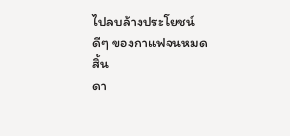ไปลบล้างประโยชน์ดีๆ ของกาแฟจนหมดสิ้น
ดา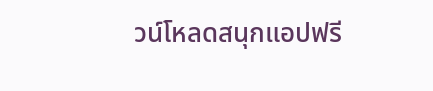วน์โหลดสนุกแอปฟรี